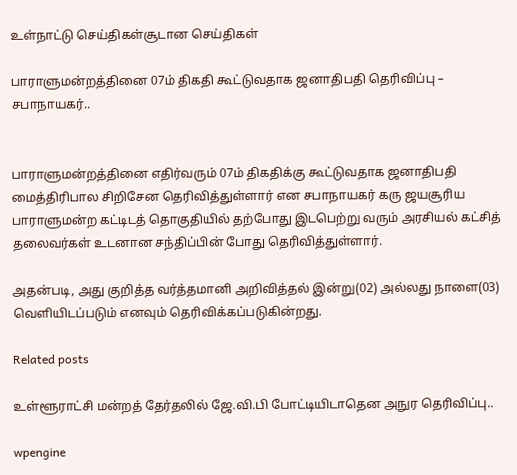உள்நாட்டு செய்திகள்சூடான செய்திகள்

பாராளுமன்றத்தினை 07ம் திகதி கூட்டுவதாக ஜனாதிபதி தெரிவிப்பு – சபாநாயகர்..


பாராளுமன்றத்தினை எதிர்வரும் 07ம் திகதிக்கு கூட்டுவதாக ஜனாதிபதி மைத்திரிபால சிறிசேன தெரிவித்துள்ளார் என சபாநாயகர் கரு ஜயசூரிய பாராளுமன்ற கட்டிடத் தொகுதியில் தற்போது இடபெற்று வரும் அரசியல் கட்சித் தலைவர்கள் உடனான சந்திப்பின் போது தெரிவித்துள்ளார்.

அதன்படி, அது குறித்த வர்த்தமானி அறிவித்தல் இன்று(02) அல்லது நாளை(03) வெளியிடப்படும் எனவும் தெரிவிக்கப்படுகின்றது.

Related posts

உள்ளூராட்சி மன்றத் தேர்தலில் ஜே.வி.பி போட்டியிடாதென அநுர தெரிவிப்பு..

wpengine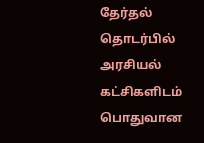தேர்தல் தொடர்பில் அரசியல் கட்சிகளிடம் பொதுவான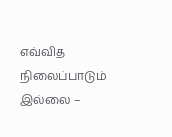எவ்வித நிலைப்பாடும் இல்லை –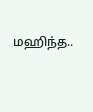மஹிந்த..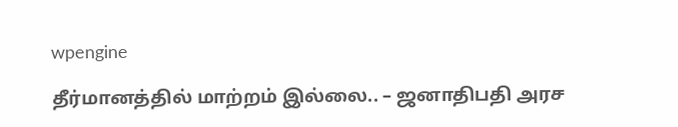wpengine

தீர்மானத்தில் மாற்றம் இல்லை.. – ஜனாதிபதி அரச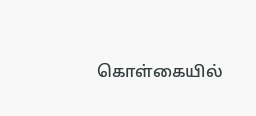கொள்கையில்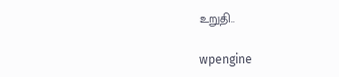உறுதி..

wpengine